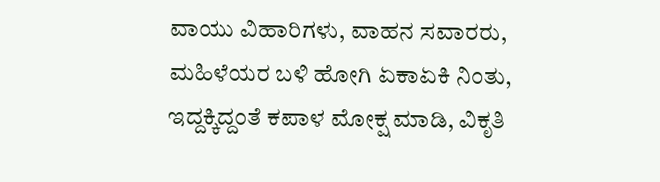ವಾಯು ವಿಹಾರಿಗಳು, ವಾಹನ ಸವಾರರು, ಮಹಿಳೆಯರ ಬಳಿ ಹೋಗಿ ಏಕಾಏಕಿ ನಿಂತು, ಇದ್ದಕ್ಕಿದ್ದಂತೆ ಕಪಾಳ ಮೋಕ್ಷ ಮಾಡಿ, ವಿಕೃತಿ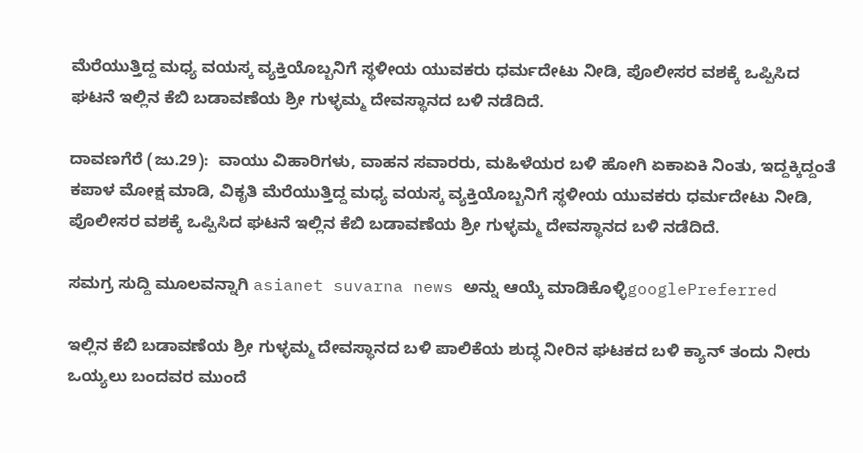ಮೆರೆಯುತ್ತಿದ್ದ ಮಧ್ಯ ವಯಸ್ಕ ವ್ಯಕ್ತಿಯೊಬ್ಬನಿಗೆ ಸ್ಥಳೀಯ ಯುವಕರು ಧರ್ಮದೇಟು ನೀಡಿ, ಪೊಲೀಸರ ವಶಕ್ಕೆ ಒಪ್ಪಿಸಿದ ಘಟನೆ ಇಲ್ಲಿನ ಕೆಬಿ ಬಡಾವಣೆಯ ಶ್ರೀ ಗುಳ್ಳಮ್ಮ ದೇವಸ್ಥಾನದ ಬಳಿ ನಡೆದಿದೆ.

ದಾವಣಗೆರೆ (ಜು.29):  ವಾಯು ವಿಹಾರಿಗಳು, ವಾಹನ ಸವಾರರು, ಮಹಿಳೆಯರ ಬಳಿ ಹೋಗಿ ಏಕಾಏಕಿ ನಿಂತು, ಇದ್ದಕ್ಕಿದ್ದಂತೆ ಕಪಾಳ ಮೋಕ್ಷ ಮಾಡಿ, ವಿಕೃತಿ ಮೆರೆಯುತ್ತಿದ್ದ ಮಧ್ಯ ವಯಸ್ಕ ವ್ಯಕ್ತಿಯೊಬ್ಬನಿಗೆ ಸ್ಥಳೀಯ ಯುವಕರು ಧರ್ಮದೇಟು ನೀಡಿ, ಪೊಲೀಸರ ವಶಕ್ಕೆ ಒಪ್ಪಿಸಿದ ಘಟನೆ ಇಲ್ಲಿನ ಕೆಬಿ ಬಡಾವಣೆಯ ಶ್ರೀ ಗುಳ್ಳಮ್ಮ ದೇವಸ್ಥಾನದ ಬಳಿ ನಡೆದಿದೆ.

ಸಮಗ್ರ ಸುದ್ದಿ ಮೂಲವನ್ನಾಗಿ asianet suvarna news ಅನ್ನು ಆಯ್ಕೆ ಮಾಡಿಕೊಳ್ಳಿgooglePreferred

ಇಲ್ಲಿನ ಕೆಬಿ ಬಡಾವಣೆಯ ಶ್ರೀ ಗುಳ್ಳಮ್ಮ ದೇವಸ್ಥಾನದ ಬಳಿ ಪಾಲಿಕೆಯ ಶುದ್ಧ ನೀರಿನ ಘಟಕದ ಬಳಿ ಕ್ಯಾನ್‌ ತಂದು ನೀರು ಒಯ್ಯಲು ಬಂದವರ ಮುಂದೆ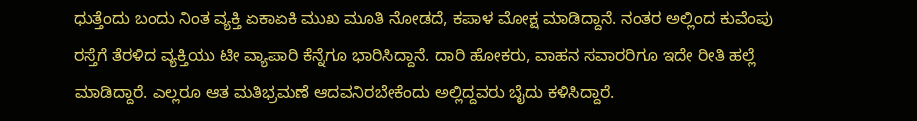ಧುತ್ತೆಂದು ಬಂದು ನಿಂತ ವ್ಯಕ್ತಿ ಏಕಾಏಕಿ ಮುಖ ಮೂತಿ ನೋಡದೆ, ಕಪಾಳ ಮೋಕ್ಷ ಮಾಡಿದ್ದಾನೆ. ನಂತರ ಅಲ್ಲಿಂದ ಕುವೆಂಪು ರಸ್ತೆಗೆ ತೆರಳಿದ ವ್ಯಕ್ತಿಯು ಟೀ ವ್ಯಾಪಾರಿ ಕೆನ್ನೆಗೂ ಭಾರಿಸಿದ್ದಾನೆ. ದಾರಿ ಹೋಕರು, ವಾಹನ ಸವಾರರಿಗೂ ಇದೇ ರೀತಿ ಹಲ್ಲೆ ಮಾಡಿದ್ದಾರೆ. ಎಲ್ಲರೂ ಆತ ಮತಿಭ್ರಮಣೆ ಆದವನಿರಬೇಕೆಂದು ಅಲ್ಲಿದ್ದವರು ಬೈದು ಕಳಿಸಿದ್ದಾರೆ.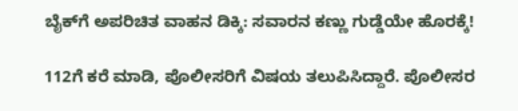ಬೈಕ್‌ಗೆ ಅಪರಿಚಿತ ವಾಹನ ಡಿಕ್ಕಿ: ಸವಾರನ ಕಣ್ಣು ಗುಡ್ಡೆಯೇ ಹೊರಕ್ಕೆ!

112ಗೆ ಕರೆ ಮಾಡಿ, ಪೊಲೀಸರಿಗೆ ವಿಷಯ ತಲುಪಿಸಿದ್ದಾರೆ. ಪೊಲೀಸರ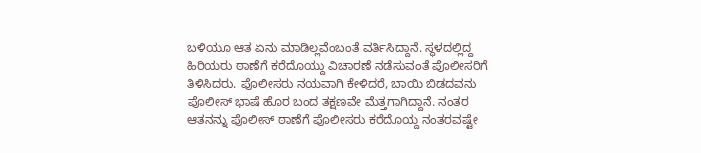ಬಳಿಯೂ ಆತ ಏನು ಮಾಡಿಲ್ಲವೆಂಬಂತೆ ವರ್ತಿಸಿದ್ದಾನೆ. ಸ್ಥಳದಲ್ಲಿದ್ದ ಹಿರಿಯರು ಠಾಣೆಗೆ ಕರೆದೊಯ್ದು ವಿಚಾರಣೆ ನಡೆಸುವಂತೆ ಪೊಲೀಸರಿಗೆ ತಿಳಿಸಿದರು. ಪೊಲೀಸರು ನಯವಾಗಿ ಕೇಳಿದರೆ, ಬಾಯಿ ಬಿಡದವನು ಪೊಲೀಸ್‌ ಭಾಷೆ ಹೊರ ಬಂದ ತಕ್ಷಣವೇ ಮೆತ್ತಗಾಗಿದ್ದಾನೆ. ನಂತರ ಆತನನ್ನು ಪೊಲೀಸ್‌ ಠಾಣೆಗೆ ಪೊಲೀಸರು ಕರೆದೊಯ್ದ ನಂತರವಷ್ಟೇ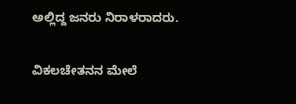ಅಲ್ಲಿದ್ದ ಜನರು ನಿರಾಳರಾದರು.

ವಿಕಲಚೇತನನ ಮೇಲೆ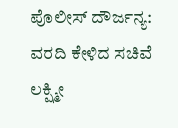ಪೊಲೀಸ್‌ ದೌರ್ಜನ್ಯ: ವರದಿ ಕೇಳಿದ ಸಚಿವೆ ಲಕ್ಷ್ಮೀ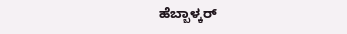ಹೆಬ್ಬಾಳ್ಕರ್